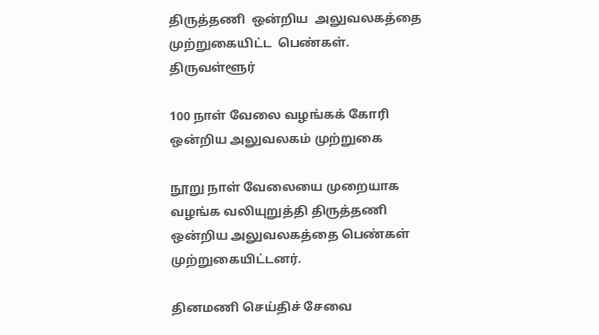திருத்தணி  ஒன்றிய  அலுவலகத்தை  முற்றுகையிட்ட  பெண்கள்.
திருவள்ளூர்

100 நாள் வேலை வழங்கக் கோரி ஒன்றிய அலுவலகம் முற்றுகை

நூறு நாள் வேலையை முறையாக வழங்க வலியுறுத்தி திருத்தணி ஒன்றிய அலுவலகத்தை பெண்கள் முற்றுகையிட்டனர்.

தினமணி செய்திச் சேவை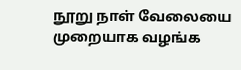நூறு நாள் வேலையை முறையாக வழங்க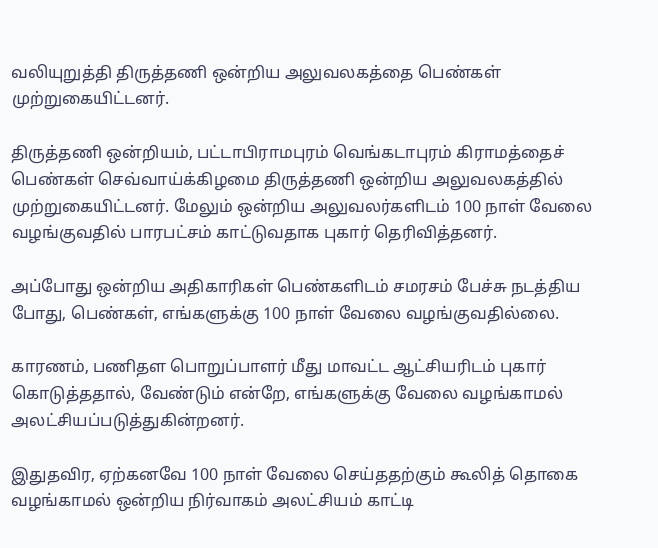வலியுறுத்தி திருத்தணி ஒன்றிய அலுவலகத்தை பெண்கள் முற்றுகையிட்டனர்.

திருத்தணி ஒன்றியம், பட்டாபிராமபுரம் வெங்கடாபுரம் கிராமத்தைச் பெண்கள் செவ்வாய்க்கிழமை திருத்தணி ஒன்றிய அலுவலகத்தில் முற்றுகையிட்டனர். மேலும் ஒன்றிய அலுவலர்களிடம் 100 நாள் வேலை வழங்குவதில் பாரபட்சம் காட்டுவதாக புகார் தெரிவித்தனர்.

அப்போது ஒன்றிய அதிகாரிகள் பெண்களிடம் சமரசம் பேச்சு நடத்திய போது, பெண்கள், எங்களுக்கு 100 நாள் வேலை வழங்குவதில்லை.

காரணம், பணிதள பொறுப்பாளர் மீது மாவட்ட ஆட்சியரிடம் புகார் கொடுத்ததால், வேண்டும் என்றே, எங்களுக்கு வேலை வழங்காமல் அலட்சியப்படுத்துகின்றனர்.

இதுதவிர, ஏற்கனவே 100 நாள் வேலை செய்ததற்கும் கூலித் தொகை வழங்காமல் ஒன்றிய நிர்வாகம் அலட்சியம் காட்டி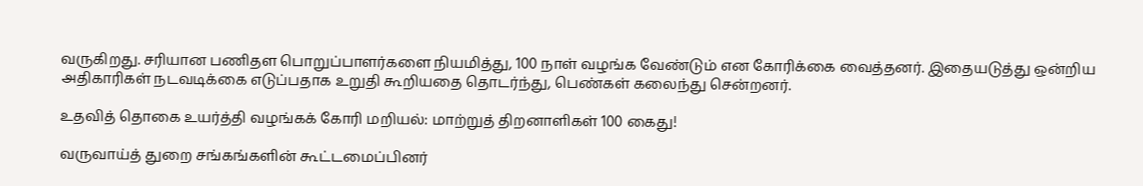வருகிறது. சரியான பணிதள பொறுப்பாளர்களை நியமித்து, 100 நாள் வழங்க வேண்டும் என கோரிக்கை வைத்தனர். இதையடுத்து ஒன்றிய அதிகாரிகள் நடவடிக்கை எடுப்பதாக உறுதி கூறியதை தொடர்ந்து, பெண்கள் கலைந்து சென்றனர்.

உதவித் தொகை உயர்த்தி வழங்கக் கோரி மறியல்: மாற்றுத் திறனாளிகள் 100 கைது!

வருவாய்த் துறை சங்கங்களின் கூட்டமைப்பினர்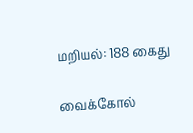மறியல்: 188 கைது

வைக்கோல்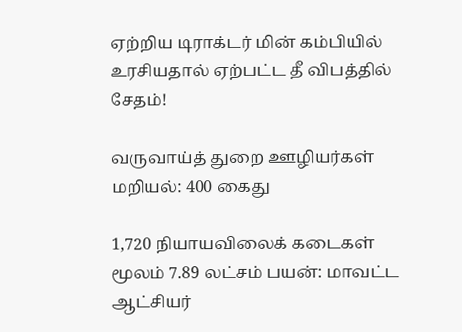ஏற்றிய டிராக்டர் மின் கம்பியில் உரசியதால் ஏற்பட்ட தீ விபத்தில் சேதம்!

வருவாய்த் துறை ஊழியர்கள் மறியல்: 400 கைது

1,720 நியாயவிலைக் கடைகள் மூலம் 7.89 லட்சம் பயன்: மாவட்ட ஆட்சியர்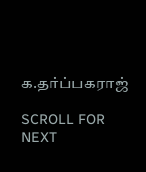க.தர்ப்பகராஜ்

SCROLL FOR NEXT